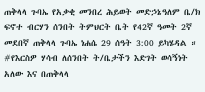ጠቅላላ ጉባኤ የአቃቂ መንበረ ሕይወት መድኃኔዓለም ቤ/ክ ፍኖተ ብርሃን ሰንበት ትምህርት ቤት የ42ኛ ዓመት 2ኛ መደበኛ ጠቅላላ ጉባኤ ነሐሴ 29 ሰዓት 3:00 ይካሄዳል ። #የእርስዎ ሃሳብ ለሰንበት ት/ቤታችን እድገት ወሳኝነት አለው እና በጠቅላላ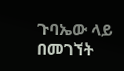ጉባኤው ላይ በመገኘት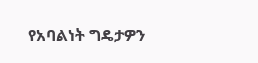የአባልነት ግዴታዎን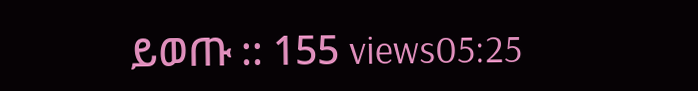ይወጡ :: 155 views05:25